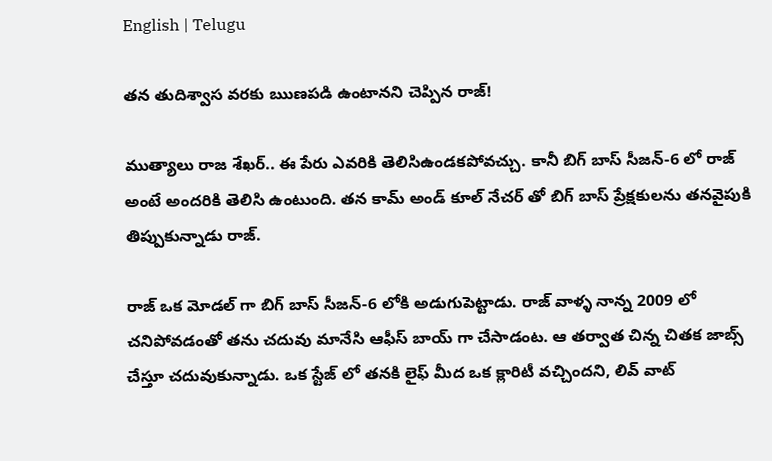English | Telugu

తన తుదిశ్వాస వరకు ఋణపడి ఉంటానని చెప్పిన రాజ్!

ముత్యాలు రాజ శేఖర్.. ఈ పేరు ఎవరికి తెలిసిఉండకపోవచ్చు. కానీ బిగ్ బాస్ సీజన్-6 లో రాజ్ అంటే అందరికి తెలిసి ఉంటుంది. తన కామ్ అండ్ కూల్ నేచర్ తో బిగ్ బాస్ ప్రేక్షకులను తనవైపుకి తిప్పుకున్నాడు రాజ్.

రాజ్ ఒక మోడల్ గా బిగ్ బాస్ సీజన్-6 లోకి అడుగుపెట్టాడు. రాజ్ వాళ్ళ నాన్న 2009 లో చనిపోవడంతో తను చదువు మానేసి ఆఫీస్ బాయ్ గా చేసాడంట. ఆ తర్వాత చిన్న చితక జాబ్స్ చేస్తూ చదువుకున్నాడు. ఒక స్టేజ్ లో తనకి లైఫ్ మీద ఒక క్లారిటీ వచ్చిందని, లివ్ వాట్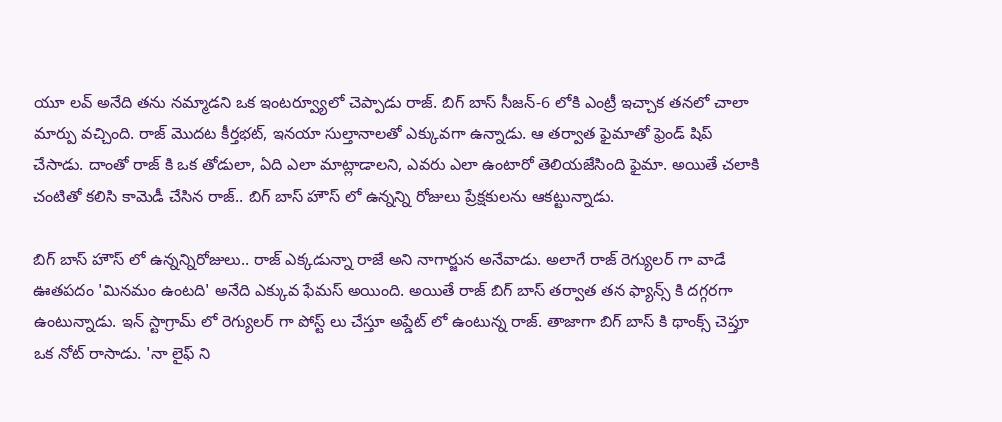యూ లవ్ అనేది తను నమ్మాడని ఒక ఇంటర్వ్యూలో చెప్పాడు రాజ్. బిగ్ బాస్ సీజన్‌-6 లోకి ఎంట్రీ ఇచ్చాక తనలో చాలా మార్పు వచ్చింది. రాజ్ మొదట కీర్తభట్, ఇనయా సుల్తానాలతో ఎక్కువగా ఉన్నాడు. ఆ తర్వాత ఫైమాతో ఫ్రెండ్ షిప్ చేసాడు. దాంతో రాజ్ కి ఒక తోడులా, ఏది ఎలా మాట్లాడాలని, ఎవరు ఎలా ఉంటారో తెలియజేసింది ఫైమా. అయితే చలాకి చంటితో కలిసి కామెడీ చేసిన రాజ్.. బిగ్ బాస్ హౌస్ లో ఉన్నన్ని రోజులు ప్రేక్షకులను ఆకట్టున్నాడు.

బిగ్ బాస్ హౌస్ లో ఉన్నన్నిరోజులు.. రాజ్ ఎక్కడున్నా రాజే అని నాగార్జున అనేవాడు. అలాగే రాజ్ రెగ్యులర్ గా వాడే ఊతపదం 'మినమం ఉంటది' అనేది ఎక్కువ ఫేమస్ అయింది. అయితే రాజ్ బిగ్ బాస్ తర్వాత తన ఫ్యాన్స్ కి దగ్గరగా ఉంటున్నాడు. ఇన్ స్టాగ్రామ్ లో రెగ్యులర్ గా పోస్ట్ లు చేస్తూ అప్డేట్ లో ఉంటున్న రాజ్. తాజాగా బిగ్ బాస్ కి థాంక్స్ చెప్తూ ఒక నోట్ రాసాడు. 'నా లైఫ్ ని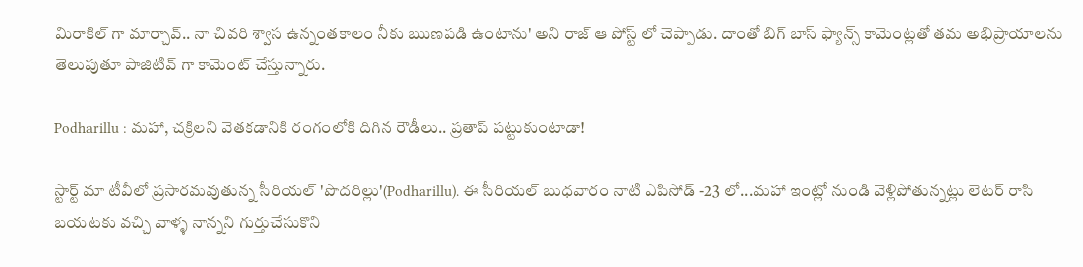మిరాకిల్ గా మార్చావ్.. నా చివరి శ్వాస ఉన్నంతకాలం నీకు ఋణపడి ఉంటాను' అని రాజ్ ఆ పోస్ట్ లో చెప్పాడు. దాంతో బిగ్ బాస్ ఫ్యాన్స్ కామెంట్లతో తమ అభిప్రాయాలను తెలుపుతూ పాజిటివ్ గా కామెంట్ చేస్తున్నారు.

Podharillu : మహా, చక్రిలని వెతకడానికి రంగంలోకి దిగిన రౌడీలు.. ప్రతాప్ పట్టుకుంటాడా!

స్టార్ట్ మా టీవీలో ప్రసారమవుతున్న సీరియల్ 'పొదరిల్లు'(Podharillu). ఈ సీరియల్ బుధవారం నాటి ఎపిసోడ్ -23 లో...మహా ఇంట్లో నుండి వెళ్లిపోతున్నట్లు లెటర్ రాసి బయటకు వచ్చి వాళ్ళ నాన్నని గుర్తుచేసుకొని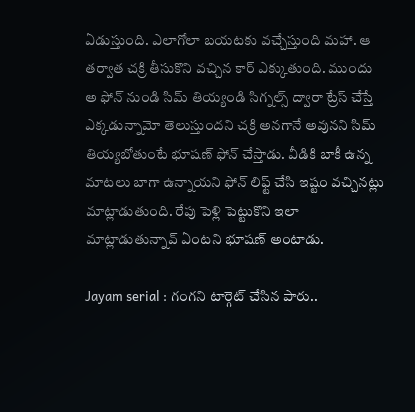ఏడుస్తుంది. ఎలాగోలా బయటకు వచ్చేస్తుంది మహా. ఆ తర్వాత చక్రి తీసుకొని వచ్చిన కార్ ఎక్కుతుంది. ముందు అ ఫోన్ నుండి సిమ్ తియ్యండి సిగ్నల్స్ ద్వారా ట్రేస్ చేస్తే ఎక్కడున్నామో తెలుస్తుందని చక్రి అనగానే అవునని సిమ్ తియ్యబోతుంటే భూషణ్ ఫోన్ చేస్తాడు. వీడికి బాకీ ఉన్న మాటలు బాగా ఉన్నాయని ఫోన్ లిఫ్ట్ చేసి ఇష్టం వచ్చినట్లు మాట్లాడుతుంది. రేపు పెళ్లి పెట్టుకొని ఇలా మాట్లాడుతున్నావ్ ఏంటని భూషణ్ అంటాడు.

Jayam serial : గంగని టార్గెట్ చేసిన పారు..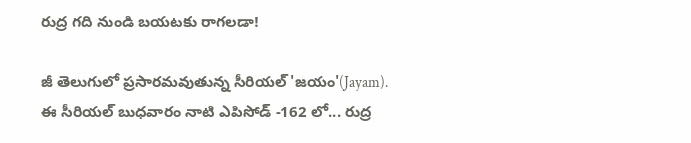రుద్ర గది నుండి బయటకు రాగలడా!

జీ తెలుగులో ప్రసారమవుతున్న సీరియల్ 'జయం'(Jayam). ఈ సీరియల్ బుధవారం నాటి ఎపిసోడ్ -162 లో... రుద్ర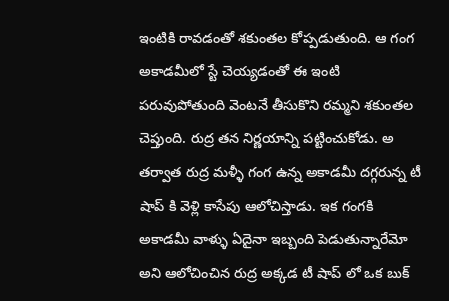ఇంటికి రావడంతో శకుంతల కోప్పడుతుంది. ఆ గంగ అకాడమీలో స్టే చెయ్యడంతో ఈ ఇంటి పరువుపోతుంది వెంటనే తీసుకొని రమ్మని శకుంతల చెప్తుంది. రుద్ర తన నిర్ణయాన్ని పట్టించుకోడు. అ తర్వాత రుద్ర మళ్ళీ గంగ ఉన్న అకాడమీ దగ్గరున్న టీ షాప్ కి వెళ్లి కాసేపు ఆలోచిస్తాడు. ఇక గంగకి అకాడమీ వాళ్ళు ఏదైనా ఇబ్బంది పెడుతున్నారేమో అని ఆలోచించిన రుద్ర అక్కడ టీ షాప్ లో ఒక బుక్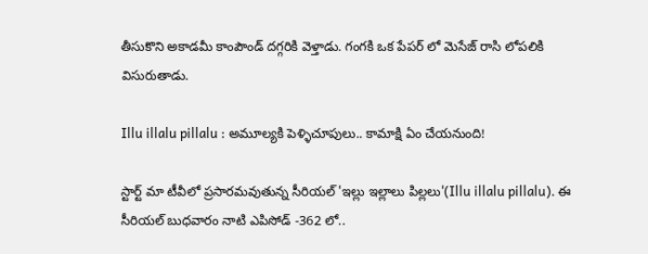తీసుకొని అకాడమీ కాంపౌండ్ దగ్గరికి వెళ్తాడు. గంగకి ఒక పేపర్ లో మెసేజ్ రాసి లోపలికి విసురుతాడు.

Illu illalu pillalu : అమూల్యకి పెళ్ళిచూపులు.. కామాక్షి ఏం చేయనుంది!

స్టార్ట్ మా టీవీలో ప్రసారమవుతున్న సీరియల్ 'ఇల్లు ఇల్లాలు పిల్లలు'(Illu illalu pillalu). ఈ సీరియల్ బుధవారం నాటి ఎపిసోడ్ -362 లో..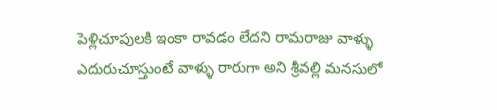పెళ్లిచూపులకి ఇంకా రావడం లేదని రామరాజు వాళ్ళు ఎదురుచూస్తుంటే వాళ్ళు రారుగా అని శ్రీవల్లి మనసులో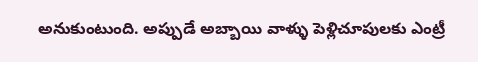అనుకుంటుంది. అప్పుడే అబ్బాయి వాళ్ళు పెళ్లిచూపులకు ఎంట్రీ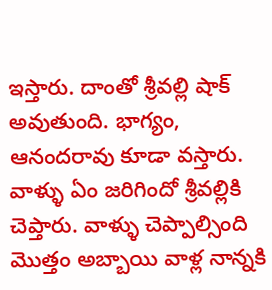ఇస్తారు‌. దాంతో శ్రీవల్లి షాక్ అవుతుంది. భాగ్యం, ఆనందరావు కూడా వస్తారు. వాళ్ళు ఏం జరిగిందో శ్రీవల్లికి చెప్తారు. వాళ్ళు చెప్పాల్సింది మొత్తం అబ్బాయి వాళ్ల నాన్నకి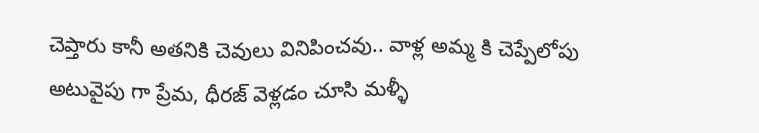చెప్తారు కానీ అతనికి చెవులు వినిపించవు.. వాళ్ల అమ్మ కి చెప్పేలోపు అటువైపు గా ప్రేమ, ధీరజ్ వెళ్లడం చూసి మళ్ళీ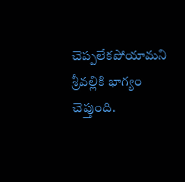చెప్పలేకపోయామని శ్రీవల్లికి భాగ్యం చెప్తుంది.